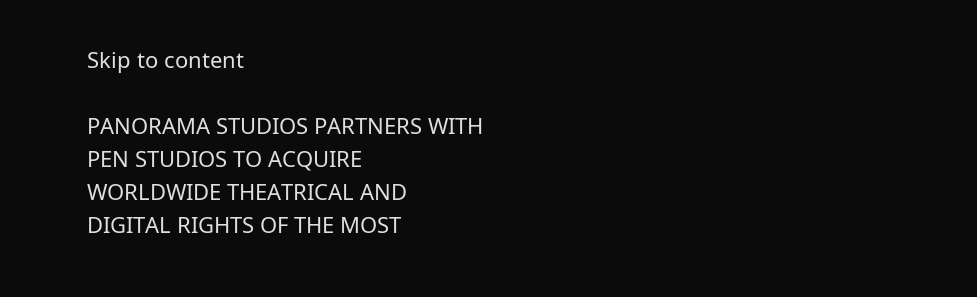Skip to content

PANORAMA STUDIOS PARTNERS WITH PEN STUDIOS TO ACQUIRE WORLDWIDE THEATRICAL AND DIGITAL RIGHTS OF THE MOST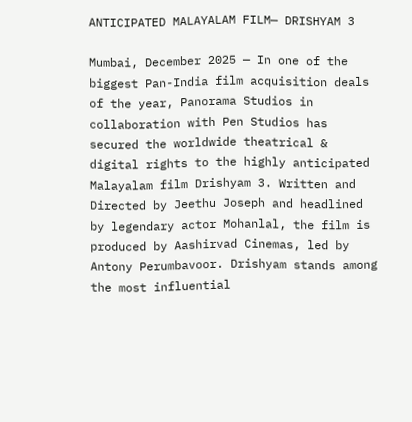ANTICIPATED MALAYALAM FILM— DRISHYAM 3

Mumbai, December 2025 — In one of the biggest Pan-India film acquisition deals of the year, Panorama Studios in collaboration with Pen Studios has secured the worldwide theatrical & digital rights to the highly anticipated Malayalam film Drishyam 3. Written and Directed by Jeethu Joseph and headlined by legendary actor Mohanlal, the film is produced by Aashirvad Cinemas, led by Antony Perumbavoor. Drishyam stands among the most influential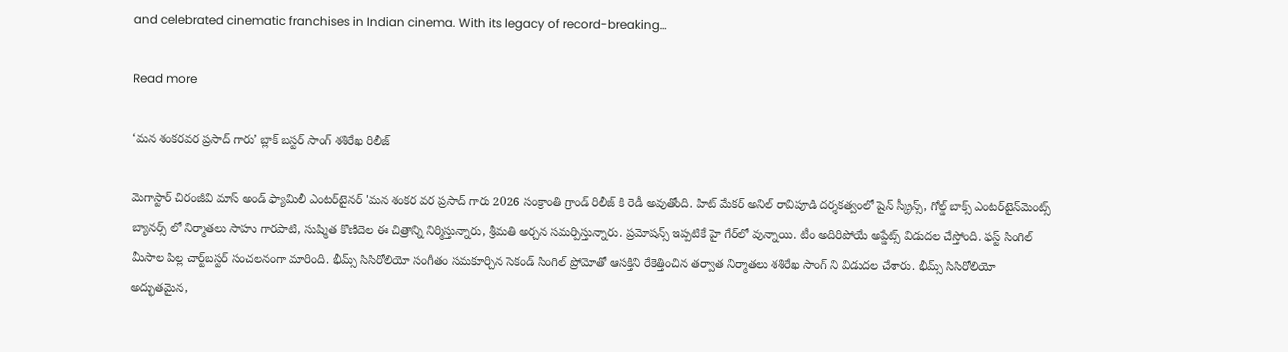and celebrated cinematic franchises in Indian cinema. With its legacy of record-breaking…

Read more

‘మన శంకరవర ప్రసాద్ గారు’ బ్లాక్ బస్టర్ సాంగ్ శశిరేఖ రిలీజ్

మెగాస్టార్ చిరంజీవి మాస్ అండ్ ఫ్యామిలీ ఎంటర్‌టైనర్ 'మన శంకర వర ప్రసాద్ గారు 2026 సంక్రాంతి గ్రాండ్‌ రిలీజ్ కి రెడీ అవుతోంది. హిట్ మేకర్ అనిల్ రావిపూడి దర్శకత్వంలో షైన్ స్క్రీన్స్, గోల్డ్ బాక్స్ ఎంటర్‌టైన్‌మెంట్స్ బ్యానర్స్ లో నిర్మాతలు సాహు గారపాటి, సుష్మిత కొణిదెల ఈ చిత్రాన్ని నిర్మిస్తున్నారు, శ్రీమతి అర్చన సమర్పిస్తున్నారు. ప్రమోషన్స్ ఇప్పటికే హై గేర్‌లో వున్నాయి. టీం అదిరిపోయే అప్డేట్స్ విడుదల చేస్తోంది. ఫస్ట్ సింగిల్ మీసాల పిల్ల చార్ట్‌బస్టర్ సంచలనంగా మారింది. భీమ్స్ సిసిరోలియో సంగీతం సమకూర్చిన సెకండ్ సింగిల్ ప్రోమోతో ఆసక్తిని రేకెత్తించిన తర్వాత నిర్మాతలు శశిరేఖ సాంగ్ ని విడుదల చేశారు. భీమ్స్ సిసిరోలియో అద్భుతమైన,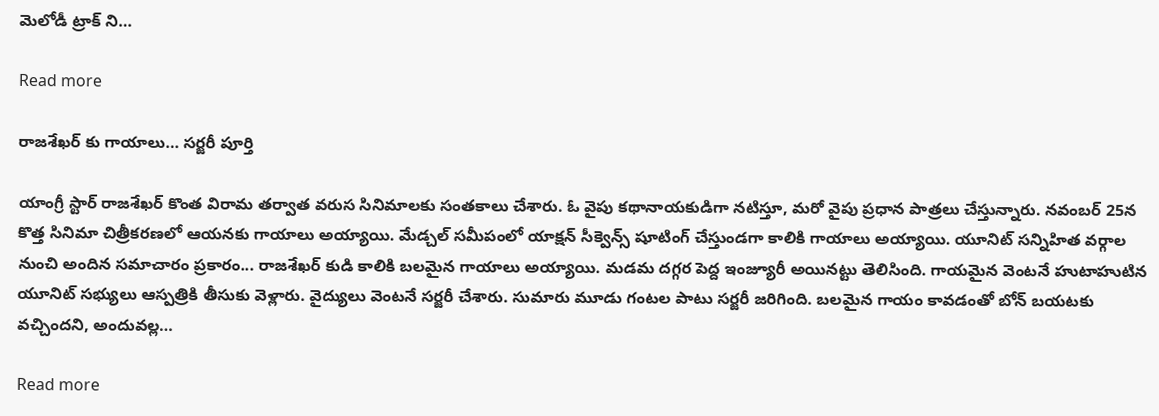మెలోడీ ట్రాక్ ని…

Read more

రాజశేఖర్ కు గాయాలు… సర్జరీ పూర్తి

యాంగ్రీ స్టార్ రాజశేఖర్ కొంత విరామ తర్వాత వరుస సినిమాలకు సంతకాలు చేశారు. ఓ వైపు కథానాయకుడిగా నటిస్తూ, మరో వైపు ప్రధాన పాత్రలు చేస్తున్నారు. నవంబర్ 25న కొత్త సినిమా చిత్రీకరణలో ఆయనకు గాయాలు అయ్యాయి. మేడ్చల్ సమీపంలో యాక్షన్ సీక్వెన్స్ షూటింగ్ చేస్తుండగా కాలికి గాయాలు అయ్యాయి. యూనిట్ సన్నిహిత వర్గాల నుంచి అందిన సమాచారం ప్రకారం... రాజశేఖర్ కుడి కాలికి బలమైన గాయాలు అయ్యాయి. మడమ దగ్గర పెద్ద ఇంజ్యూరీ అయినట్టు తెలిసింది. గాయమైన వెంటనే హుటాహుటిన యూనిట్ సభ్యులు ఆస్పత్రికి తీసుకు వెళ్లారు. వైద్యులు వెంటనే సర్జరీ చేశారు. సుమారు మూడు గంటల పాటు సర్జరీ జరిగింది. బలమైన గాయం కావడంతో బోన్ బయటకు వచ్చిందని, అందువల్ల…

Read more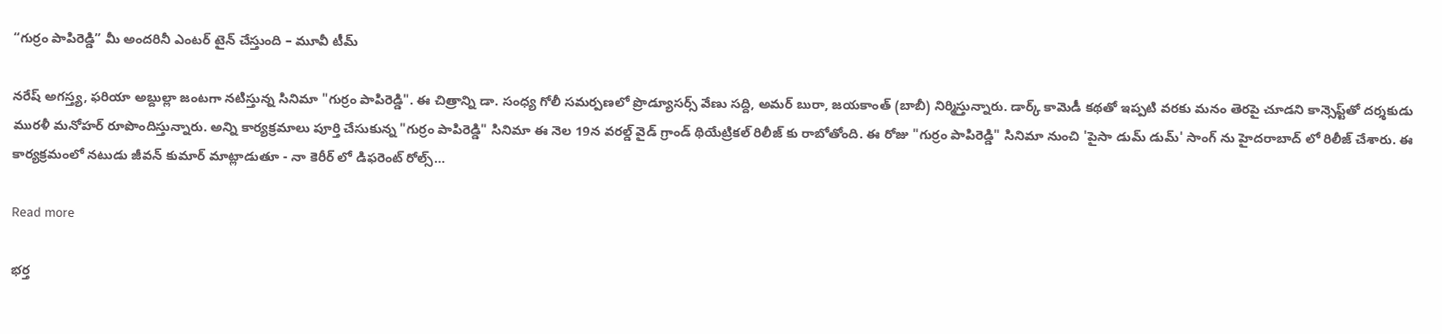“గుర్రం పాపిరెడ్డి” మీ అందరినీ ఎంటర్ టైన్ చేస్తుంది – మూవీ టీమ్

నరేష్ అగస్త్య, ఫరియా అబ్దుల్లా జంటగా నటిస్తున్న సినిమా "గుర్రం పాపిరెడ్డి". ఈ చిత్రాన్ని డా. సంధ్య గోలీ సమర్పణలో ప్రొడ్యూసర్స్ వేణు సద్ది, అమర్ బురా, జయకాంత్ (బాబీ) నిర్మిస్తున్నారు. డార్క్ కామెడీ కథతో ఇప్పటి వరకు మనం తెరపై చూడని కాన్సెప్ట్‌తో దర్శకుడు మురళీ మనోహర్ రూపొందిస్తున్నారు. అన్ని కార్యక్రమాలు పూర్తి చేసుకున్న "గుర్రం పాపిరెడ్డి" సినిమా ఈ నెల 19న వరల్డ్ వైడ్ గ్రాండ్ థియేట్రికల్ రిలీజ్ కు రాబోతోంది. ఈ రోజు "గుర్రం పాపిరెడ్డి" సినిమా నుంచి 'పైసా డుమ్ డుమ్' సాంగ్ ను హైదరాబాద్ లో రిలీజ్ చేశారు. ఈ కార్యక్రమంలో నటుడు జీవన్ కుమార్ మాట్లాడుతూ - నా కెరీర్ లో డిఫరెంట్ రోల్స్…

Read more

భర్త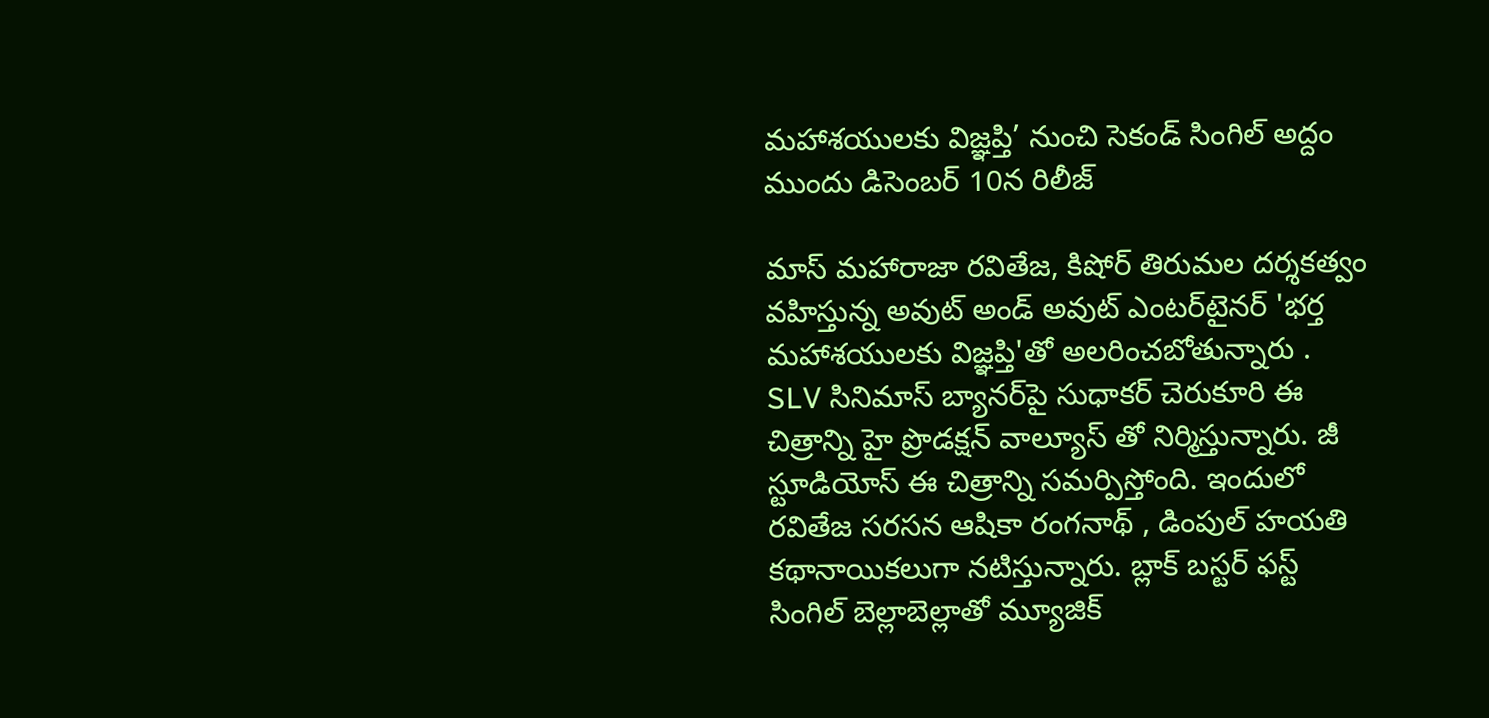మహాశయులకు విజ్ఞప్తి’ నుంచి సెకండ్ సింగిల్ అద్దం ముందు డిసెంబర్ 10న రిలీజ్

మాస్ మహారాజా రవితేజ, కిషోర్ తిరుమల దర్శకత్వం వహిస్తున్న అవుట్ అండ్ అవుట్ ఎంటర్‌టైనర్ 'భర్త మహాశయులకు విజ్ఞప్తి'తో అలరించబోతున్నారు . SLV సినిమాస్ బ్యానర్‌పై సుధాకర్ చెరుకూరి ఈ చిత్రాన్ని హై ప్రొడక్షన్ వాల్యూస్ తో నిర్మిస్తున్నారు. జీ స్టూడియోస్ ఈ చిత్రాన్ని సమర్పిస్తోంది. ఇందులో రవితేజ సరసన ఆషికా రంగనాథ్‌ , డింపుల్ హయతి కథానాయికలుగా నటిస్తున్నారు. బ్లాక్ బస్టర్ ఫస్ట్ సింగిల్ బెల్లాబెల్లాతో మ్యూజిక్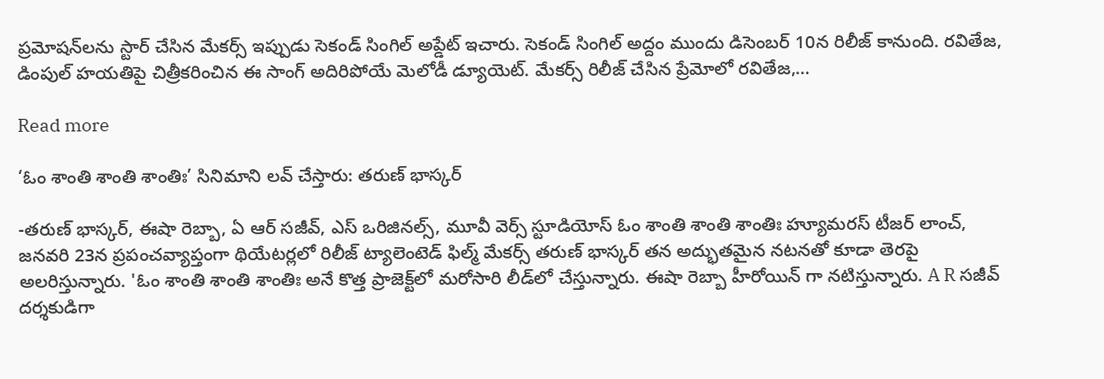ప్రమోషన్‌లను స్టార్ చేసిన మేకర్స్ ఇప్పుడు సెకండ్ సింగిల్ అప్డేట్ ఇచారు. సెకండ్ సింగిల్ అద్దం ముందు డిసెంబర్ 10న రిలీజ్ కానుంది. రవితేజ, డింపుల్ హయతిపై చిత్రీకరించిన ఈ సాంగ్ అదిరిపోయే మెలోడీ డ్యూయెట్. మేకర్స్ రిలీజ్ చేసిన ప్రేమోలో రవితేజ,…

Read more

‘ఓం శాంతి శాంతి శాంతిః’ సినిమాని లవ్ చేస్తారు: తరుణ్ భాస్కర్

-తరుణ్ భాస్కర్, ఈషా రెబ్బా, ఏ ఆర్ సజీవ్, ఎస్ ఒరిజినల్స్, మూవీ వెర్స్ స్టూడియోస్ ఓం శాంతి శాంతి శాంతిః హ్యూమరస్ టీజర్ లాంచ్, జనవరి 23న ప్రపంచవ్యాప్తంగా థియేటర్లలో రిలీజ్ ట్యాలెంటెడ్ ఫిల్మ్ మేకర్స్ తరుణ్ భాస్కర్ తన అద్భుతమైన నటనతో కూడా తెరపై అలరిస్తున్నారు. 'ఓం శాంతి శాంతి శాంతిః అనే కొత్త ప్రాజెక్ట్‌లో మరోసారి లీడ్‌లో చేస్తున్నారు. ఈషా రెబ్బా హీరోయిన్ గా నటిస్తున్నారు. A R సజీవ్ దర్శకుడిగా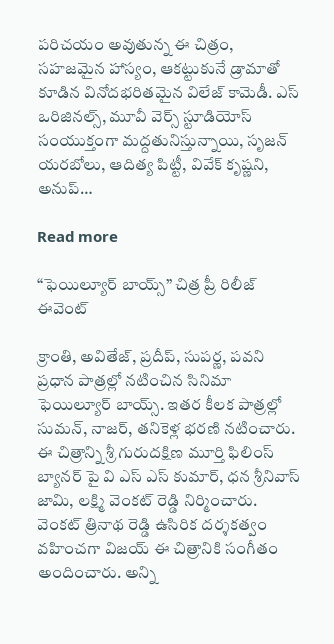పరిచయం అవుతున్న ఈ చిత్రం, సహజమైన హాస్యం, ఆకట్టుకునే డ్రామాతో కూడిన వినోదభరితమైన విలేజ్ కామెడీ. ఎస్ ఒరిజినల్స్, మూవీ వెర్స్ స్టూడియోస్ సంయుక్తంగా మద్దతునిస్తున్నాయి, సృజన్ యరబోలు, ఆదిత్య పిట్టీ, వివేక్ కృష్ణని, అనుప్…

Read more

“ఫెయిల్యూర్ బాయ్స్” చిత్ర ప్రీ రిలీజ్ ఈవెంట్

క్రాంతి, అవితేజ్, ప్రదీప్, సుపర్ణ, పవని ప్రధాన పాత్రల్లో నటించిన సినిమా ఫెయిల్యూర్ బాయ్స్. ఇతర కీలక పాత్రల్లో సుమన్, నాజర్, తనికెళ్ల భరణి నటించారు. ఈ చిత్రాన్ని శ్రీ గురుదక్షిణ మూర్తి ఫిలింస్ బ్యానర్ పై వి ఎస్ ఎస్ కుమార్, ధన శ్రీనివాస్ జామి, లక్ష్మి వెంకట్ రెడ్డి నిర్మించారు. వెంకట్ త్రినాథ రెడ్డి ఉసిరిక దర్శకత్వం వహించగా విజయ్ ఈ చిత్రానికి సంగీతం అందించారు. అన్ని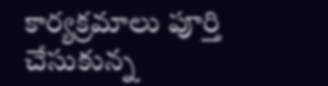కార్యక్రమాలు పూర్తి చేసుకున్న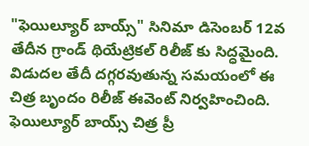"ఫెయిల్యూర్ బాయ్స్" సినిమా డిసెంబర్ 12వ తేదీన గ్రాండ్ థియేట్రికల్ రిలీజ్ కు సిద్ధమైంది. విడుదల తేదీ దగ్గరవుతున్న సమయంలో ఈ చిత్ర బృందం రిలీజ్ ఈవెంట్ నిర్వహించింది. ఫెయిల్యూర్ బాయ్స్ చిత్ర ప్రీ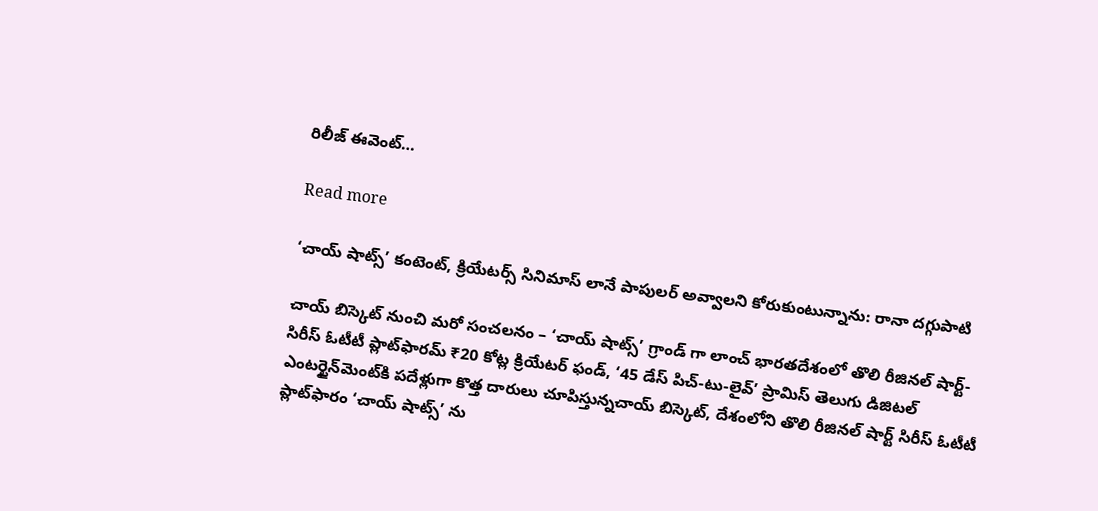రిలీజ్ ఈవెంట్…

Read more

‘చాయ్ షాట్స్’ కంటెంట్, క్రియేటర్స్ సినిమాస్ లానే పాపులర్ అవ్వాలని కోరుకుంటున్నాను: రానా దగ్గుపాటి

చాయ్ బిస్కెట్ నుంచి మరో సంచలనం – ‘చాయ్ షాట్స్’ గ్రాండ్ గా లాంచ్ భారతదేశంలో తొలి రీజినల్ షార్ట్-సిరీస్ ఓటీటీ ప్లాట్‌ఫారమ్ ₹20 కోట్ల క్రియేటర్ ఫండ్, ‘45 డేస్ పిచ్-టు-లైవ్’ ప్రామిస్ తెలుగు డిజిటల్ ఎంటర్టైన్‌మెంట్‌కి పదేళ్లుగా కొత్త దారులు చూపిస్తున్నచాయ్ బిస్కెట్, దేశంలోని తొలి రీజినల్ షార్ట్ సిరీస్ ఓటీటీ ప్లాట్‌ఫారం ‘చాయ్ షాట్స్’ ను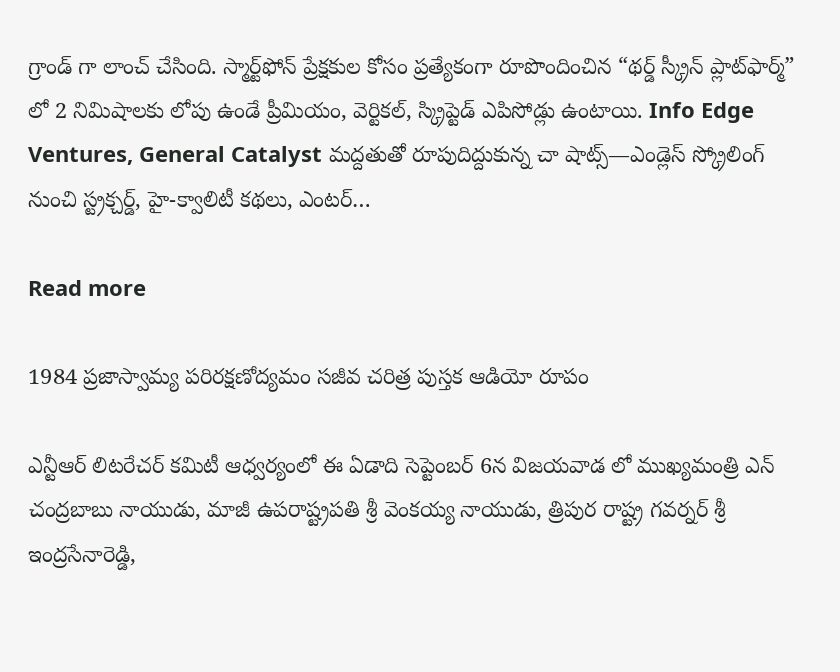గ్రాండ్ గా లాంచ్ చేసింది. స్మార్ట్‌ఫోన్ ప్రేక్షకుల కోసం ప్రత్యేకంగా రూపొందించిన “థర్డ్ స్క్రీన్ ప్లాట్‌ఫార్మ్” లో 2 నిమిషాలకు లోపు ఉండే ప్రీమియం, వెర్టికల్, స్క్రిప్టెడ్ ఎపిసోడ్లు ఉంటాయి. Info Edge Ventures, General Catalyst మద్దతుతో రూపుదిద్దుకున్న చా షాట్స్—ఎండ్లెస్ స్క్రోలింగ్‌ నుంచి స్ట్రక్చర్డ్, హై-క్వాలిటీ కథలు, ఎంటర్…

Read more

1984 ప్రజాస్వామ్య పరిరక్షణోద్యమం సజీవ చరిత్ర పుస్తక ఆడియో రూపం

ఎన్టీఆర్ లిటరేచర్ కమిటీ ఆధ్వర్యంలో ఈ ఏడాది సెప్టెంబర్ 6న విజయవాడ లో ముఖ్యమంత్రి ఎన్ చంద్రబాబు నాయుడు, మాజీ ఉపరాష్ట్రపతి శ్రీ వెంకయ్య నాయుడు, త్రిపుర రాష్ట్ర గవర్నర్ శ్రీ ఇంద్రసేనారెడ్డి,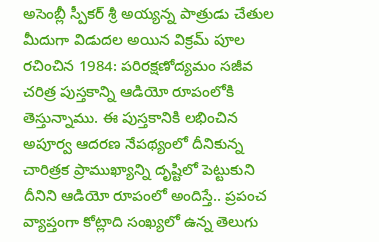అసెంబ్లీ స్పీకర్ శ్రీ అయ్యన్న పాత్రుడు చేతుల మీదుగా విడుదల అయిన విక్రమ్ పూల రచించిన 1984: పరిరక్షణోద్యమం సజీవ చరిత్ర పుస్తకాన్ని ఆడియో రూపంలోకి తెస్తున్నాము. ఈ పుస్తకానికి లభించిన అపూర్వ ఆదరణ నేపథ్యంలో దీనికున్న చారిత్రక ప్రాముఖ్యాన్ని దృష్టిలో పెట్టుకుని దీనిని ఆడియో రూపంలో అందిస్తే.. ప్రపంచ వ్యాప్తంగా కోట్లాది సంఖ్యలో ఉన్న తెలుగు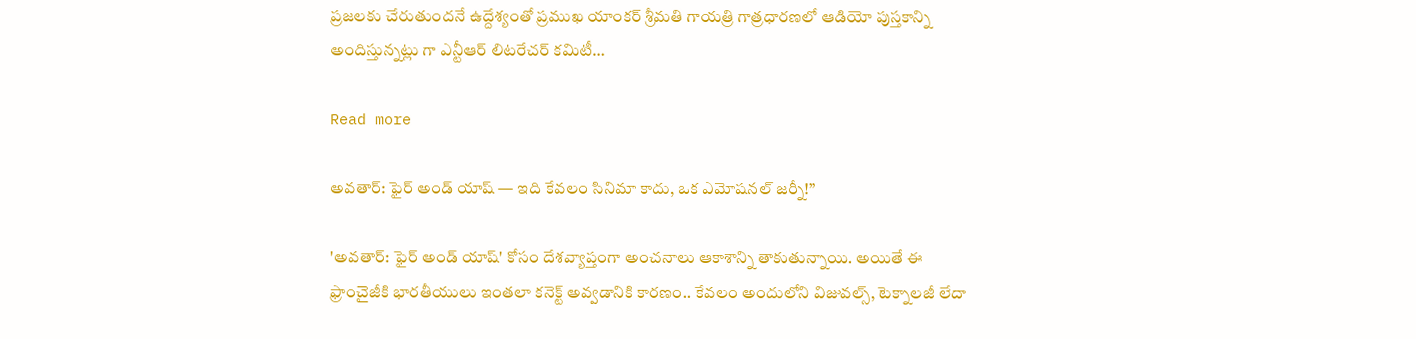ప్రజలకు చేరుతుందనే ఉద్దేశ్యంతో ప్రముఖ యాంకర్ శ్రీమతి గాయత్రి గాత్రధారణలో ఆడియో పుస్తకాన్ని అందిస్తున్నట్లు గా ఎన్టీఆర్ లిటరేచర్ కమిటీ…

Read more

అవతార్: ఫైర్ అండ్ యాష్ — ఇది కేవలం సినిమా కాదు, ఒక ఎమోషనల్ జర్నీ!”

'అవతార్: ఫైర్ అండ్ యాష్' కోసం దేశవ్యాప్తంగా అంచనాలు ఆకాశాన్ని తాకుతున్నాయి. అయితే ఈ ఫ్రాంచైజీకి భారతీయులు ఇంతలా కనెక్ట్ అవ్వడానికి కారణం.. కేవలం అందులోని విజువల్స్, టెక్నాలజీ లేదా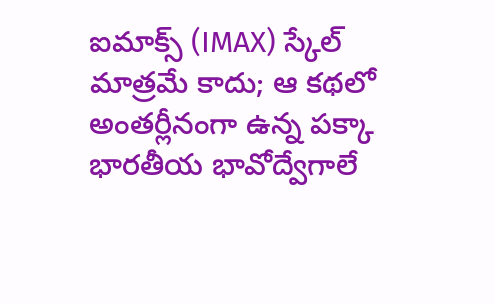ఐమాక్స్ (IMAX) స్కేల్ మాత్రమే కాదు; ఆ కథలో అంతర్లీనంగా ఉన్న పక్కా భారతీయ భావోద్వేగాలే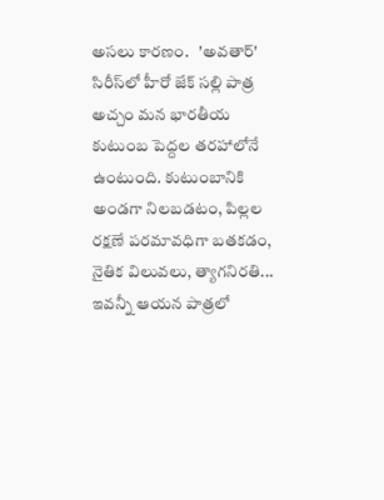అసలు కారణం.   'అవతార్' సిరీస్‌లో హీరో జేక్ సల్లి పాత్ర అచ్చం మన భారతీయ కుటుంబ పెద్దల తరహాలోనే ఉంటుంది. కుటుంబానికి అండగా నిలబడటం, పిల్లల రక్షణే పరమావధిగా బతకడం, నైతిక విలువలు, త్యాగనిరతి... ఇవన్నీ ఆయన పాత్రలో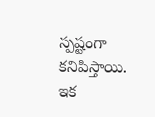స్పష్టంగా కనిపిస్తాయి. ఇక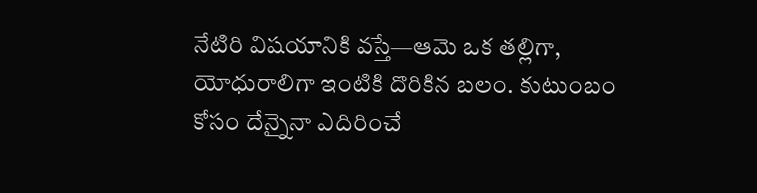నేటిరి విషయానికి వస్తే—ఆమె ఒక తల్లిగా, యోధురాలిగా ఇంటికి దొరికిన బలం. కుటుంబం కోసం దేన్నైనా ఎదిరించే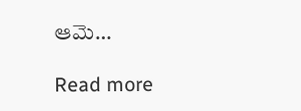ఆమె…

Read more